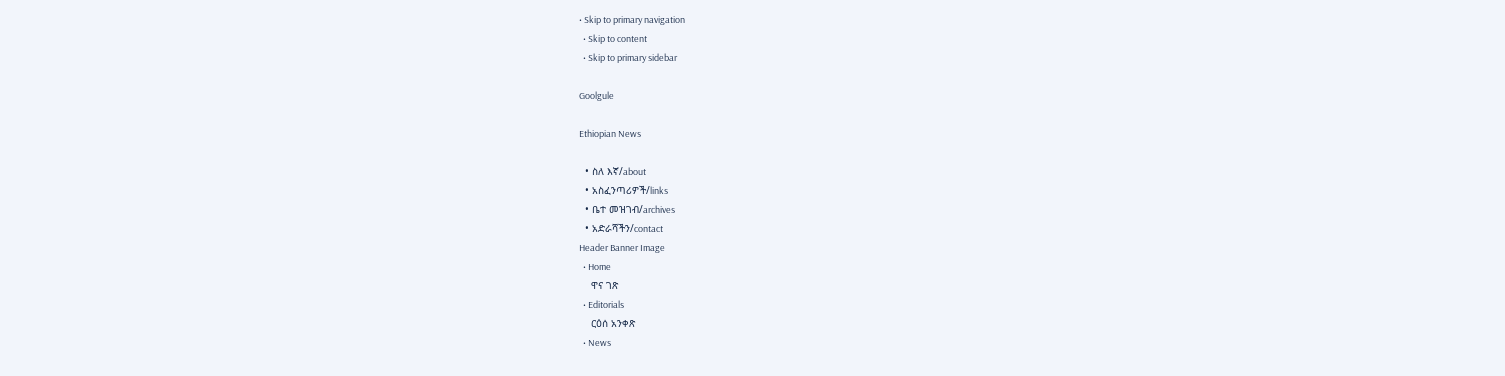• Skip to primary navigation
  • Skip to content
  • Skip to primary sidebar

Goolgule

Ethiopian News

  • ስለ እኛ/about
  • አስፈንጣሪዎች/links
  • ቤተ መዝገብ/archives
  • አድራሻችን/contact
Header Banner Image
  • Home
    ዋና ገጽ
  • Editorials
    ርዕሰ አንቀጽ
  • News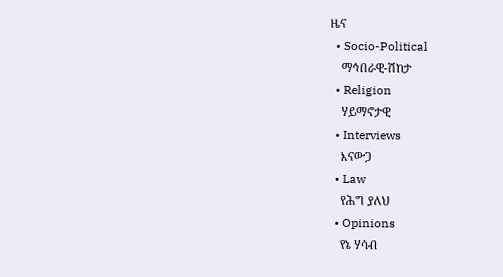ዜና
  • Socio-Political
    ማኅበራዊ-ሽከታ
  • Religion
    ሃይማኖታዊ
  • Interviews
    እናውጋ
  • Law
    የሕግ ያለህ
  • Opinions
    የኔ ሃሳብ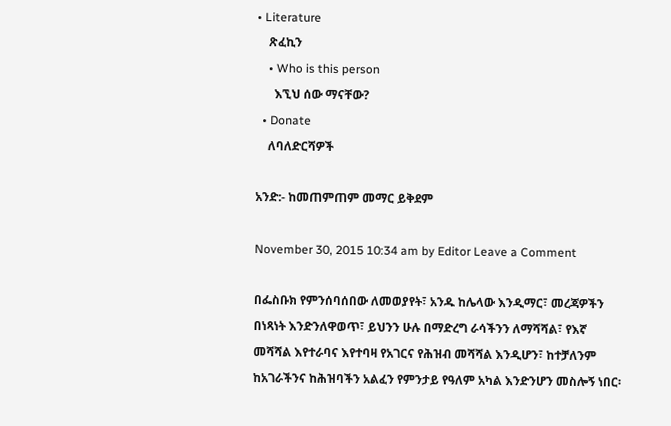• Literature
    ጽፈኪን
    • Who is this person
      እኚህ ሰው ማናቸው?
  • Donate
    ለባለድርሻዎች

አንድ:- ከመጠምጠም መማር ይቅደም

November 30, 2015 10:34 am by Editor Leave a Comment

በፌስቡክ የምንሰባሰበው ለመወያየት፣ አንዱ ከሌላው እንዲማር፣ መረጃዎችን በነጻነት እንድንለዋወጥ፣ ይህንን ሁሉ በማድረግ ራሳችንን ለማሻሻል፣ የእኛ መሻሻል እየተራባና እየተባዛ የአገርና የሕዝብ መሻሻል እንዲሆን፣ ከተቻለንም ከአገራችንና ከሕዝባችን አልፈን የምንታይ የዓለም አካል እንድንሆን መስሎኝ ነበር፡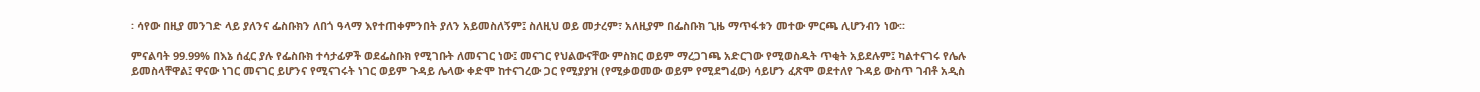፡ ሳየው በዚያ መንገድ ላይ ያለንና ፌስቡክን ለበጎ ዓላማ እየተጠቀምንበት ያለን አይመስለኝም፤ ስለዚህ ወይ መታረም፣ አለዚያም በፌስቡክ ጊዜ ማጥፋቱን መተው ምርጫ ሊሆንብን ነው፡፡

ምናልባት 99.99% በእኔ ሰፈር ያሉ የፌስቡክ ተሳታፊዎች ወደፌስቡክ የሚገቡት ለመናገር ነው፤ መናገር የህልውናቸው ምስክር ወይም ማረጋገጫ አድርገው የሚወስዱት ጥቂት አይደሉም፤ ካልተናገሩ የሌሉ ይመስላቸዋል፤ ዋናው ነገር መናገር ይሆንና የሚናገሩት ነገር ወይም ጉዳይ ሌላው ቀድሞ ከተናገረው ጋር የሚያያዝ (የሚቃወመው ወይም የሚደግፈው) ሳይሆን ፈጽሞ ወደተለየ ጉዳይ ውስጥ ገብቶ አዲስ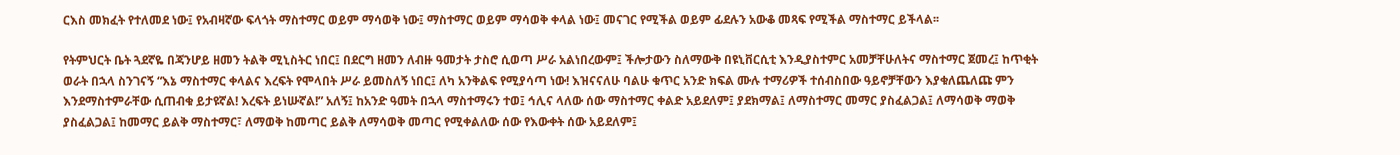ርእስ መክፈት የተለመደ ነው፤ የአብዛኛው ፍላጎት ማስተማር ወይም ማሳወቅ ነው፤ ማስተማር ወይም ማሳወቅ ቀላል ነው፤ መናገር የሚችል ወይም ፊደሉን አውቆ መጻፍ የሚችል ማስተማር ይችላል፡፡

የትምህርት ቤት ጓደኛዬ በጃንሆይ ዘመን ትልቅ ሚኒስትር ነበር፤ በደርግ ዘመን ለብዙ ዓመታት ታስሮ ሲወጣ ሥራ አልነበረውም፤ ችሎታውን ስለማውቅ በዩኒቨርሲቲ እንዲያስተምር አመቻቸሁለትና ማስተማር ጀመረ፤ ከጥቂት ወራት በኋላ ስንገናኝ “እኔ ማስተማር ቀላልና እረፍት የሞላበት ሥራ ይመስለኝ ነበር፤ ለካ አንቅልፍ የሚያሳጣ ነው! እዝናናለሁ ባልሁ ቁጥር አንድ ክፍል ሙሉ ተማሪዎች ተሰብስበው ዓይኖቻቸውን እያቁለጨለጩ ምን እንደማስተምራቸው ሲጠብቁ ይታዩኛል! እረፍት ይነሡኛል!” አለኝ፤ ከአንድ ዓመት በኋላ ማስተማሩን ተወ፤ ኅሊና ላለው ሰው ማስተማር ቀልድ አይደለም፤ ያደክማል፤ ለማስተማር መማር ያስፈልጋል፤ ለማሳወቅ ማወቅ ያስፈልጋል፤ ከመማር ይልቅ ማስተማር፣ ለማወቅ ከመጣር ይልቅ ለማሳወቅ መጣር የሚቀልለው ሰው የእውቀት ሰው አይደለም፤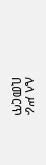ሌላ ሥራ ቢመርጥ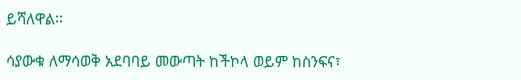ይሻለዋል፡፡

ሳያውቁ ለማሳወቅ አደባባይ መውጣት ከችኮላ ወይም ከስንፍና፣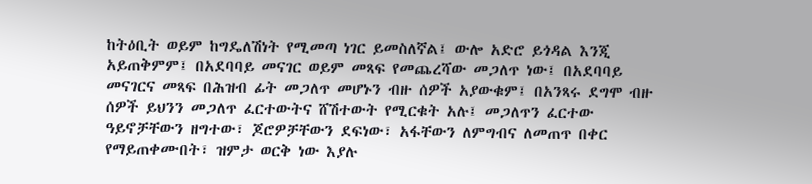ከትዕቢት ወይም ከግዴለሽነት የሚመጣ ነገር ይመስለኛል፤ ውሎ አድሮ ይጎዳል እንጂ አይጠቅምም፤ በአደባባይ መናገር ወይም መጻፍ የመጨረሻው መጋለጥ ነው፤ በአደባባይ መናገርና መጻፍ በሕዝብ ፊት መጋለጥ መሆኑን ብዙ ሰዎች አያውቁም፤ በአንጻሩ ደግሞ ብዙ ሰዎች ይህንን መጋለጥ ፈርተውትና ሸሽተውት የሚርቁት አሉ፤ መጋለጥን ፈርተው ዓይኖቻቸውን ዘግተው፣ ጆሮዎቻቸውን ደፍነው፣ አፋቸውን ለምግብና ለመጠጥ በቀር የማይጠቀሙበት፣ ዝምታ ወርቅ ነው እያሉ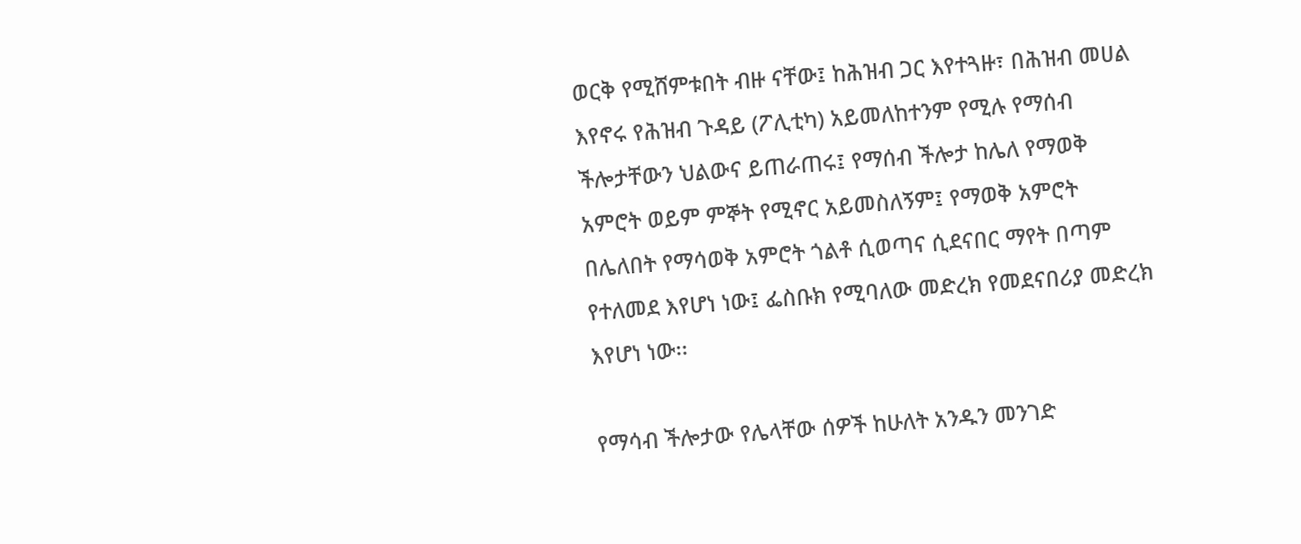ወርቅ የሚሸምቱበት ብዙ ናቸው፤ ከሕዝብ ጋር እየተጓዙ፣ በሕዝብ መሀል እየኖሩ የሕዝብ ጉዳይ (ፖሊቲካ) አይመለከተንም የሚሉ የማሰብ ችሎታቸውን ህልውና ይጠራጠሩ፤ የማሰብ ችሎታ ከሌለ የማወቅ አምሮት ወይም ምኞት የሚኖር አይመስለኝም፤ የማወቅ አምሮት በሌለበት የማሳወቅ አምሮት ጎልቶ ሲወጣና ሲደናበር ማየት በጣም የተለመደ እየሆነ ነው፤ ፌስቡክ የሚባለው መድረክ የመደናበሪያ መድረክ እየሆነ ነው፡፡

የማሳብ ችሎታው የሌላቸው ሰዎች ከሁለት አንዱን መንገድ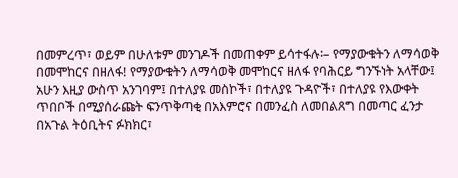በመምረጥ፣ ወይም በሁለቱም መንገዶች በመጠቀም ይሳተፋሉ፡– የማያውቁትን ለማሳወቅ በመሞከርና በዘለፋ! የማያውቁትን ለማሳወቅ መሞከርና ዘለፋ የባሕርይ ግንኙነት አላቸው፤ አሁን እዚያ ውስጥ አንገባም፤ በተለያዩ መስኮች፣ በተለያዩ ጉዳዮች፣ በተለያዩ የእውቀት ጥበቦች በሚያሰራጩት ፍንጥቅጣቂ በአእምሮና በመንፈስ ለመበልጸግ በመጣር ፈንታ በአጉል ትዕቢትና ፉክክር፣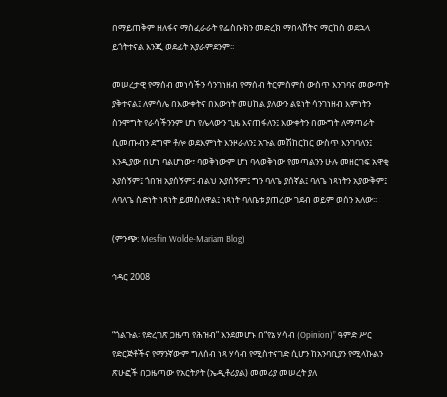በማይጠቅም ዘለፋና ማስፈራራት የፌስቡክን መድረክ ማበላሸትና ማርከስ ወደኋላ ይጎትተናል እንጂ ወደፊት አያራምደንም፡፡

መሠረታዊ የማሰብ መነሳችን ሳንገነዘብ የማሰብ ትርምስምስ ውስጥ እንገባና መውጣት ያቅተናል፤ ለምሳሌ በእውቀትና በእውነት መሀከል ያለውን ልዩነት ሳንገነዘብ እምነትን ስንሞግት የራሳችንንም ሆነ የሌላውን ጊዜ እናጠፋለን፤ እውቀትን በሙግት ለማጣራት ሲመጡብን ደግሞ ቶሎ ወደእምነት እንዞራለን፤ አጉል መሽከርከር ውስጥ እንገባለን፤
እንዲያው በሆነ ባልሆነው፣ ባወቅነውም ሆነ ባላወቅነው የመጣልንን ሁሉ መዘርገፍ አዋቂ አያሰኝም፤ ጎበዝ አያሰኝም፤ ብልህ አያሰኝም፤ ግን ባለጌ ያሰኛል፤ ባለጌ ነጻነትን አያውቅም፤ ለባለጌ ስድነት ነጻነት ይመስለዋል፤ ነጻነት ባለቤቱ ያጠረው ገደብ ወይም ወሰን አለው፡፡

(ምንጭ: Mesfin Wolde-Mariam Blog)

ኅዳር 2008


“ጎልጉል፡ የድረገጽ ጋዜጣ የሕዝብ” እንደመሆኑ በ“የኔ ሃሳብ (Opinion)” ዓምድ ሥር የድርጅቶችና የማንኛውም ግለሰብ ነጻ ሃሳብ የሚስተናገድ ሲሆን ከአንባቢያን የሚላኩልን ጽሁፎች በጋዜጣው የአርትዖት (ኤዲቶሪያል) መመሪያ መሠረት ያለ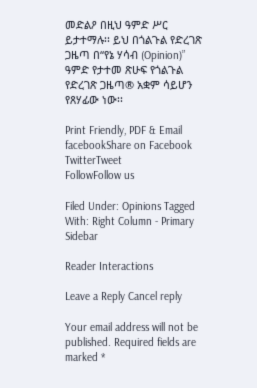መድልዖ በዚህ ዓምድ ሥር ይታተማሉ፡፡ ይህ በጎልጉል የድረገጽ ጋዜጣ በ“የኔ ሃሳብ (Opinion)” ዓምድ የታተመ ጽሁፍ የጎልጉል የድረገጽ ጋዜጣ® አቋም ሳይሆን የጸሃፊው ነው፡፡

Print Friendly, PDF & Email
facebookShare on Facebook
TwitterTweet
FollowFollow us

Filed Under: Opinions Tagged With: Right Column - Primary Sidebar

Reader Interactions

Leave a Reply Cancel reply

Your email address will not be published. Required fields are marked *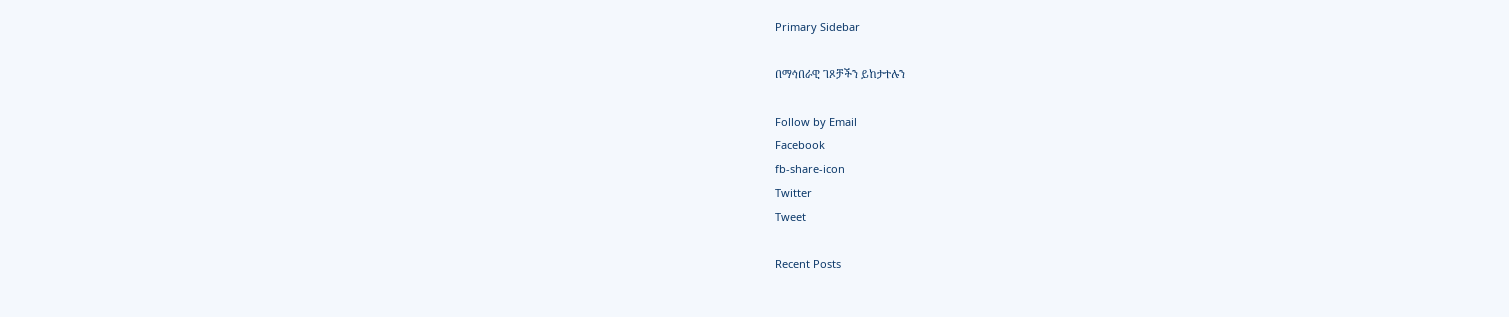Primary Sidebar

በማኅበራዊ ገጾቻችን ይከታተሉን

Follow by Email
Facebook
fb-share-icon
Twitter
Tweet

Recent Posts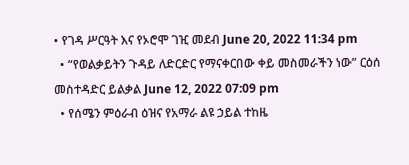• የገዳ ሥርዓት እና የኦሮሞ ገዢ መደብ June 20, 2022 11:34 pm
  • “የወልቃይትን ጉዳይ ለድርድር የማናቀርበው ቀይ መስመራችን ነው” ርዕሰ መስተዳድር ይልቃል June 12, 2022 07:09 pm
  • የሰሜን ምዕራብ ዕዝና የአማራ ልዩ ኃይል ተከዜ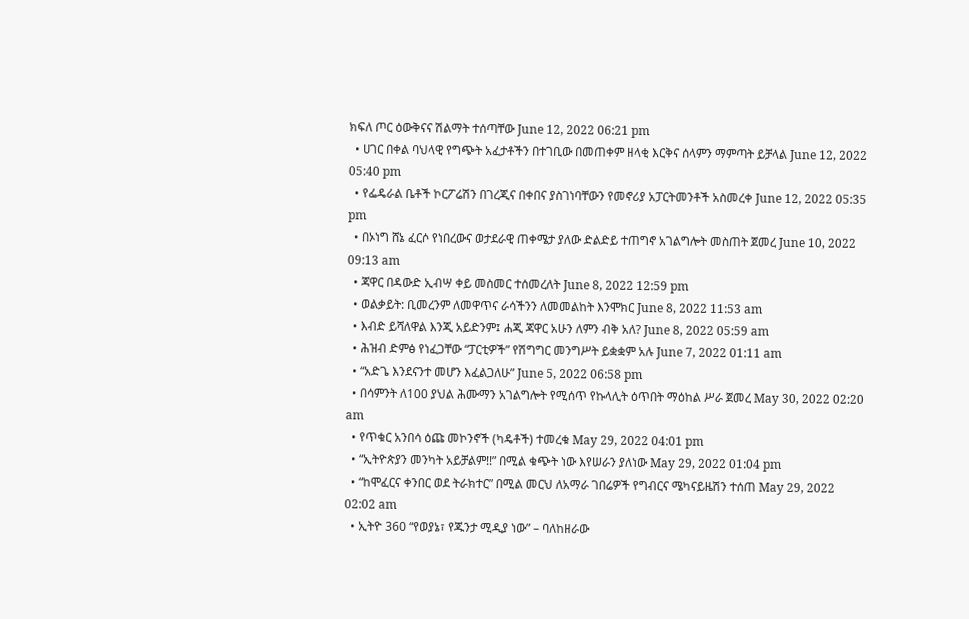ክፍለ ጦር ዕውቅናና ሽልማት ተሰጣቸው June 12, 2022 06:21 pm
  • ሀገር በቀል ባህላዊ የግጭት አፈታቶችን በተገቢው በመጠቀም ዘላቂ እርቅና ሰላምን ማምጣት ይቻላል June 12, 2022 05:40 pm
  • የፌዴራል ቤቶች ኮርፖሬሽን በገረጂና በቀበና ያስገነባቸውን የመኖሪያ አፓርትመንቶች አስመረቀ June 12, 2022 05:35 pm
  • በኦነግ ሸኔ ፈርሶ የነበረውና ወታደራዊ ጠቀሜታ ያለው ድልድይ ተጠግኖ አገልግሎት መስጠት ጀመረ June 10, 2022 09:13 am
  • ጃዋር በዳውድ ኢብሣ ቀይ መስመር ተሰመረለት June 8, 2022 12:59 pm
  • ወልቃይት: ቢመረንም ለመዋጥና ራሳችንን ለመመልከት እንሞክር June 8, 2022 11:53 am
  • እብድ ይሻለዋል እንጂ አይድንም፤ ሐጂ ጃዋር አሁን ለምን ብቅ አለ? June 8, 2022 05:59 am
  • ሕዝብ ድምፅ የነፈጋቸው “ፓርቲዎች” የሽግግር መንግሥት ይቋቋም አሉ June 7, 2022 01:11 am
  • “አድጌ እንደናንተ መሆን እፈልጋለሁ” June 5, 2022 06:58 pm
  • በሳምንት ለ100 ያህል ሕሙማን አገልግሎት የሚሰጥ የኩላሊት ዕጥበት ማዕከል ሥራ ጀመረ May 30, 2022 02:20 am
  • የጥቁር አንበሳ ዕጩ መኮንኖች (ካዴቶች) ተመረቁ May 29, 2022 04:01 pm
  • “ኢትዮጵያን መንካት አይቻልም!!” በሚል ቁጭት ነው እየሠራን ያለነው May 29, 2022 01:04 pm
  • “ከሞፈርና ቀንበር ወደ ትራክተር” በሚል መርህ ለአማራ ገበሬዎች የግብርና ሜካናይዜሽን ተሰጠ May 29, 2022 02:02 am
  • ኢትዮ 360 “የወያኔ፣ የጁንታ ሚዲያ ነው” – ባለከዘራው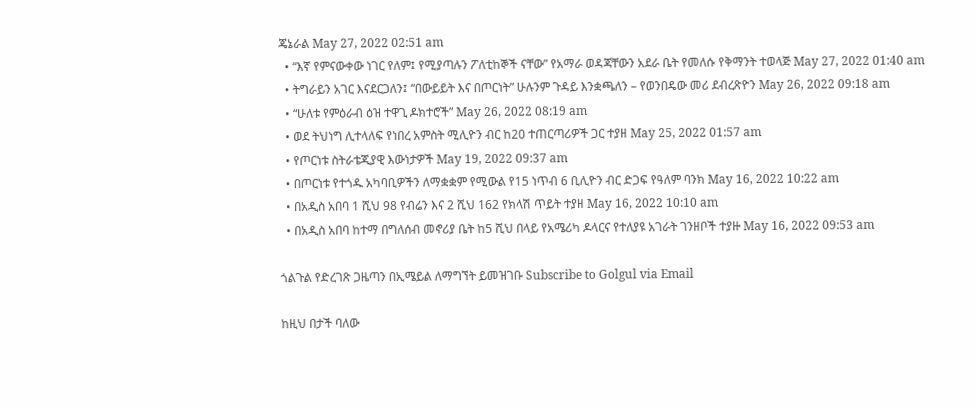ጄኔራል May 27, 2022 02:51 am
  • “እኛ የምናውቀው ነገር የለም፤ የሚያጣሉን ፖለቲከኞች ናቸው” የአማራ ወዳጃቸውን አደራ ቤት የመለሱ የቅማንት ተወላጅ May 27, 2022 01:40 am
  • ትግራይን አገር እናደርጋለን፤ “በውይይት እና በጦርነት” ሁሉንም ጉዳይ እንቋጫለን – የወንበዴው መሪ ደብረጽዮን May 26, 2022 09:18 am
  • “ሁለቱ የምዕራብ ዕዝ ተዋጊ ዶክተሮች” May 26, 2022 08:19 am
  • ወደ ትህነግ ሊተላለፍ የነበረ አምስት ሚሊዮን ብር ከ20 ተጠርጣሪዎች ጋር ተያዘ May 25, 2022 01:57 am
  • የጦርነቱ ስትራቴጂያዊ እውነታዎች May 19, 2022 09:37 am
  • በጦርነቱ የተጎዱ አካባቢዎችን ለማቋቋም የሚውል የ15 ነጥብ 6 ቢሊዮን ብር ድጋፍ የዓለም ባንክ May 16, 2022 10:22 am
  • በአዲስ አበባ 1 ሺህ 98 የብሬን እና 2 ሺህ 162 የክላሽ ጥይት ተያዘ May 16, 2022 10:10 am
  • በአዲስ አበባ ከተማ በግለሰብ መኖሪያ ቤት ከ5 ሺህ በላይ የአሜሪካ ዶላርና የተለያዩ አገራት ገንዘቦች ተያዙ May 16, 2022 09:53 am

ጎልጉል የድረገጽ ጋዜጣን በኢሜይል ለማግኘት ይመዝገቡ Subscribe to Golgul via Email

ከዚህ በታች ባለው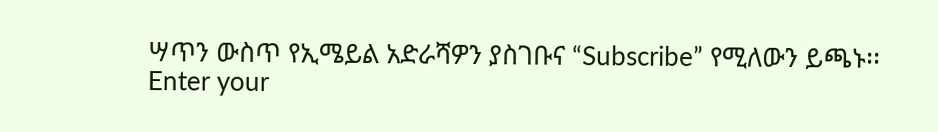ሣጥን ውስጥ የኢሜይል አድራሻዎን ያስገቡና “Subscribe” የሚለውን ይጫኑ፡፡
Enter your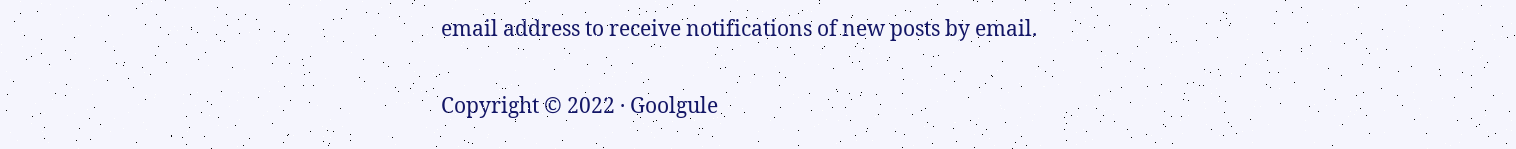email address to receive notifications of new posts by email.

Copyright © 2022 · Goolgule